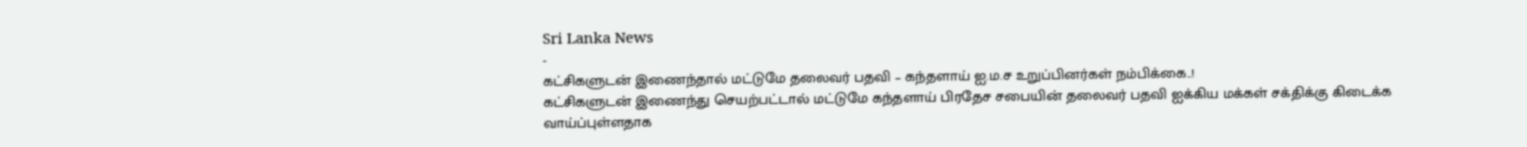Sri Lanka News
-
கட்சிகளுடன் இணைந்தால் மட்டுமே தலைவர் பதவி – கந்தளாய் ஐ.ம.ச உறுப்பினர்கள் நம்பிக்கை..!
கட்சிகளுடன் இணைந்து செயற்பட்டால் மட்டுமே கந்தளாய் பிரதேச சபையின் தலைவர் பதவி ஐக்கிய மக்கள் சக்திக்கு கிடைக்க வாய்ப்புள்ளதாக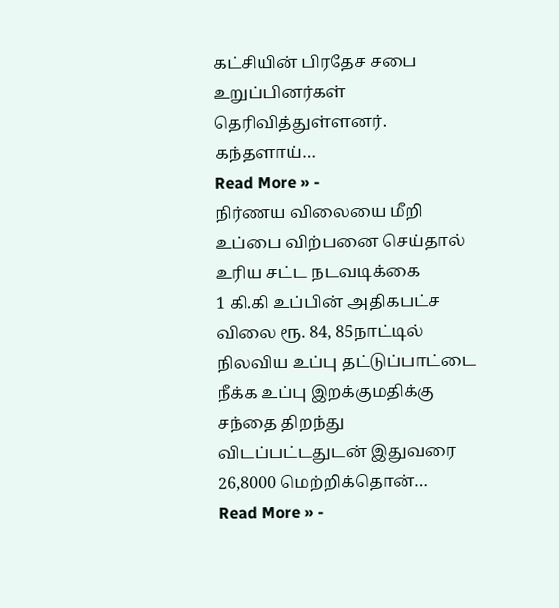கட்சியின் பிரதேச சபை உறுப்பினர்கள் தெரிவித்துள்ளனர். கந்தளாய்…
Read More » -
நிர்ணய விலையை மீறி உப்பை விற்பனை செய்தால் உரிய சட்ட நடவடிக்கை
1 கி.கி உப்பின் அதிகபட்ச விலை ரூ. 84, 85நாட்டில் நிலவிய உப்பு தட்டுப்பாட்டை நீக்க உப்பு இறக்குமதிக்கு சந்தை திறந்து விடப்பட்டதுடன் இதுவரை 26,8000 மெற்றிக்தொன்…
Read More » -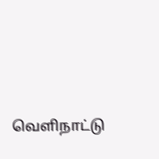வெளிநாட்டு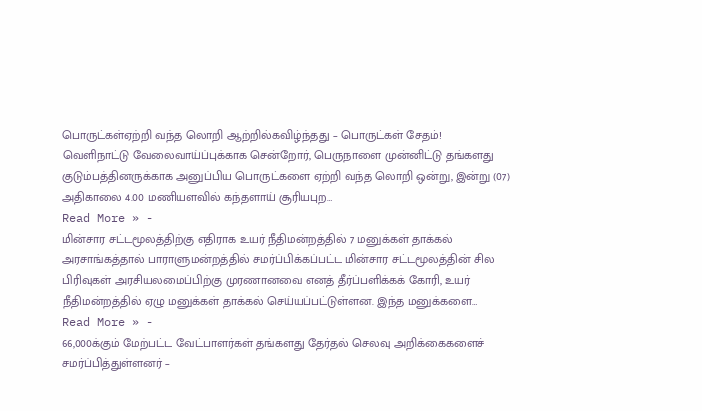பொருட்கள்ஏற்றி வந்த லொறி ஆற்றில்கவிழ்ந்தது – பொருட்கள் சேதம்!
வெளிநாட்டு வேலைவாய்ப்புக்காக சென்றோர், பெருநாளை முன்னிட்டு தங்களது குடும்பத்தினருக்காக அனுப்பிய பொருட்களை ஏற்றி வந்த லொறி ஒன்று, இன்று (07) அதிகாலை 4.00 மணியளவில் கந்தளாய் சூரியபுற…
Read More » -
மின்சார சட்டமூலத்திற்கு எதிராக உயர் நீதிமன்றத்தில் 7 மனுக்கள் தாக்கல்
அரசாங்கத்தால் பாராளுமன்றத்தில் சமர்ப்பிக்கப்பட்ட மின்சார சட்டமூலத்தின் சில பிரிவுகள் அரசியலமைப்பிற்கு முரணானவை எனத் தீர்ப்பளிக்கக் கோரி, உயர் நீதிமன்றத்தில் ஏழு மனுக்கள் தாக்கல் செய்யப்பட்டுள்ளன. இந்த மனுக்களை…
Read More » -
66,000க்கும் மேற்பட்ட வேட்பாளர்கள் தங்களது தேர்தல் செலவு அறிக்கைகளைச் சமர்ப்பித்துள்ளனர் –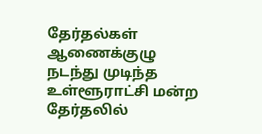தேர்தல்கள் ஆணைக்குழு
நடந்து முடிந்த உள்ளூராட்சி மன்ற தேர்தலில்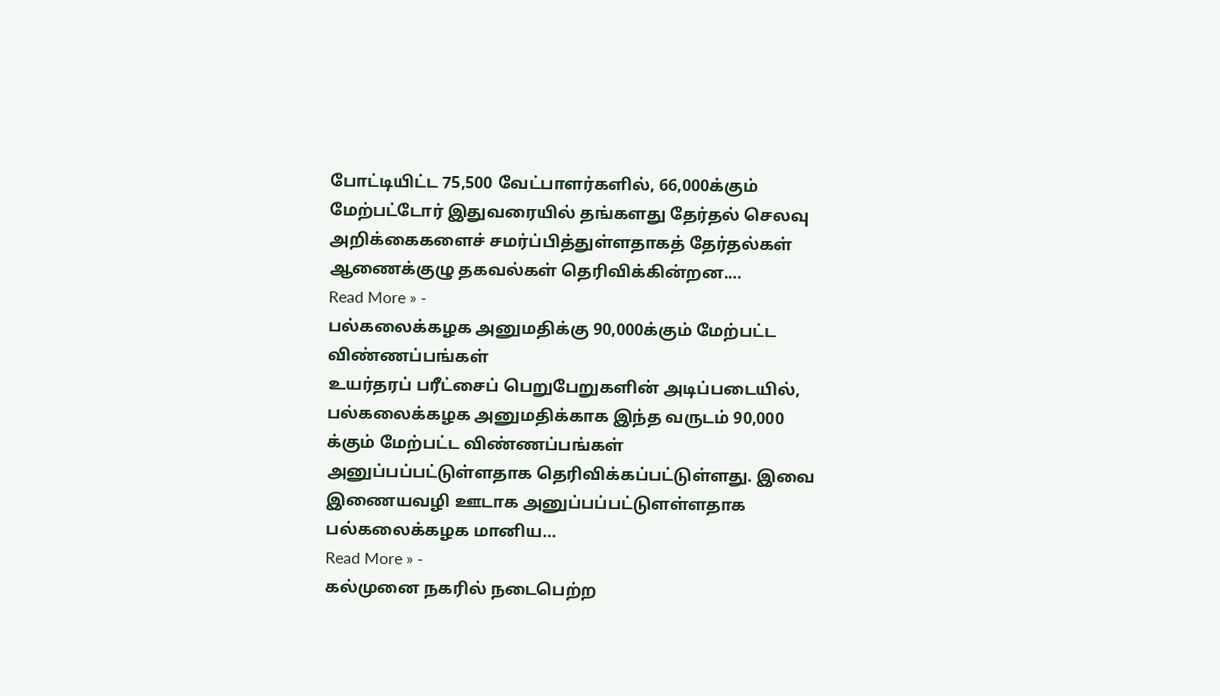போட்டியிட்ட 75,500 வேட்பாளர்களில், 66,000க்கும் மேற்பட்டோர் இதுவரையில் தங்களது தேர்தல் செலவு அறிக்கைகளைச் சமர்ப்பித்துள்ளதாகத் தேர்தல்கள் ஆணைக்குழு தகவல்கள் தெரிவிக்கின்றன.…
Read More » -
பல்கலைக்கழக அனுமதிக்கு 90,000க்கும் மேற்பட்ட விண்ணப்பங்கள்
உயர்தரப் பரீட்சைப் பெறுபேறுகளின் அடிப்படையில், பல்கலைக்கழக அனுமதிக்காக இந்த வருடம் 90,000 க்கும் மேற்பட்ட விண்ணப்பங்கள் அனுப்பப்பட்டுள்ளதாக தெரிவிக்கப்பட்டுள்ளது. இவை இணையவழி ஊடாக அனுப்பப்பட்டுளள்ளதாக பல்கலைக்கழக மானிய…
Read More » -
கல்முனை நகரில் நடைபெற்ற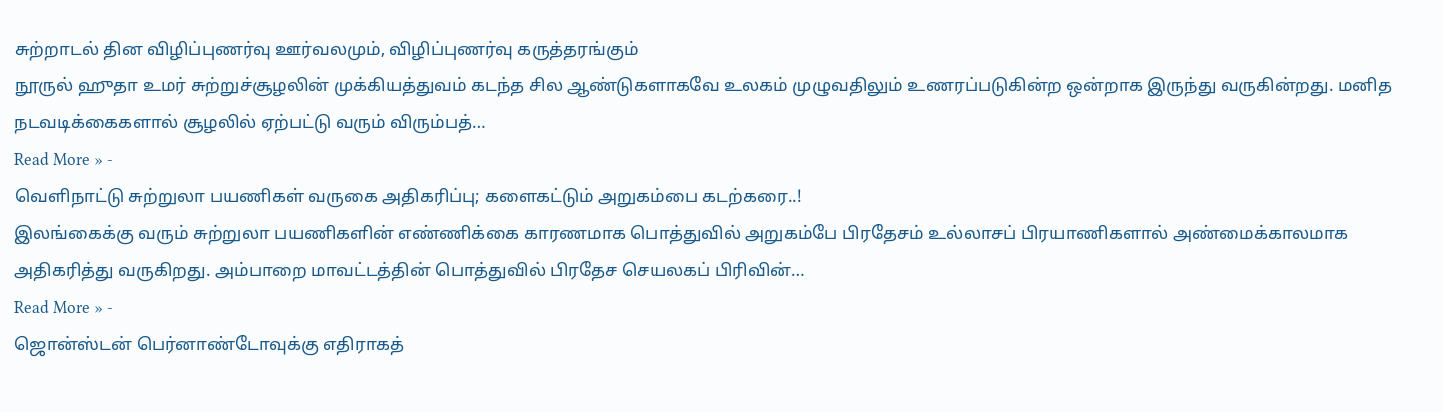சுற்றாடல் தின விழிப்புணர்வு ஊர்வலமும், விழிப்புணர்வு கருத்தரங்கும்
நூருல் ஹுதா உமர் சுற்றுச்சூழலின் முக்கியத்துவம் கடந்த சில ஆண்டுகளாகவே உலகம் முழுவதிலும் உணரப்படுகின்ற ஒன்றாக இருந்து வருகின்றது. மனித நடவடிக்கைகளால் சூழலில் ஏற்பட்டு வரும் விரும்பத்…
Read More » -
வெளிநாட்டு சுற்றுலா பயணிகள் வருகை அதிகரிப்பு; களைகட்டும் அறுகம்பை கடற்கரை..!
இலங்கைக்கு வரும் சுற்றுலா பயணிகளின் எண்ணிக்கை காரணமாக பொத்துவில் அறுகம்பே பிரதேசம் உல்லாசப் பிரயாணிகளால் அண்மைக்காலமாக அதிகரித்து வருகிறது. அம்பாறை மாவட்டத்தின் பொத்துவில் பிரதேச செயலகப் பிரிவின்…
Read More » -
ஜொன்ஸ்டன் பெர்னாண்டோவுக்கு எதிராகத்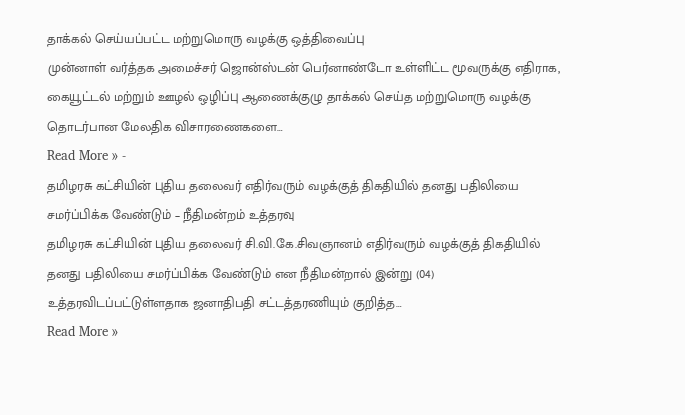தாக்கல் செய்யப்பட்ட மற்றுமொரு வழக்கு ஒத்திவைப்பு
முன்னாள் வர்த்தக அமைச்சர் ஜொன்ஸ்டன் பெர்னாண்டோ உள்ளிட்ட மூவருக்கு எதிராக, கையூட்டல் மற்றும் ஊழல் ஒழிப்பு ஆணைக்குழு தாக்கல் செய்த மற்றுமொரு வழக்கு தொடர்பான மேலதிக விசாரணைகளை…
Read More » -
தமிழரசு கட்சியின் புதிய தலைவர் எதிர்வரும் வழக்குத் திகதியில் தனது பதிலியை சமர்ப்பிக்க வேண்டும் – நீதிமன்றம் உத்தரவு
தமிழரசு கட்சியின் புதிய தலைவர் சி.வி.கே.சிவஞானம் எதிர்வரும் வழக்குத் திகதியில் தனது பதிலியை சமர்ப்பிக்க வேண்டும் என நீதிமன்றால் இன்று (04) உத்தரவிடப்பட்டுள்ளதாக ஜனாதிபதி சட்டத்தரணியும் குறித்த…
Read More »